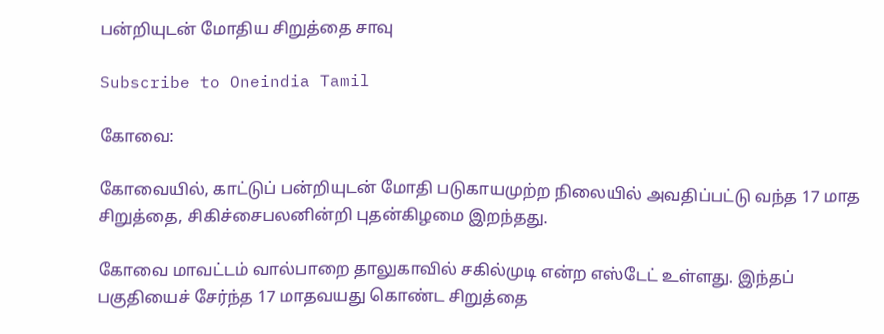பன்றியுடன் மோதிய சிறுத்தை சாவு

Subscribe to Oneindia Tamil

கோவை:

கோவையில், காட்டுப் பன்றியுடன் மோதி படுகாயமுற்ற நிலையில் அவதிப்பட்டு வந்த 17 மாத சிறுத்தை, சிகிச்சைபலனின்றி புதன்கிழமை இறந்தது.

கோவை மாவட்டம் வால்பாறை தாலுகாவில் சகில்முடி என்ற எஸ்டேட் உள்ளது. இந்தப் பகுதியைச் சேர்ந்த 17 மாதவயது கொண்ட சிறுத்தை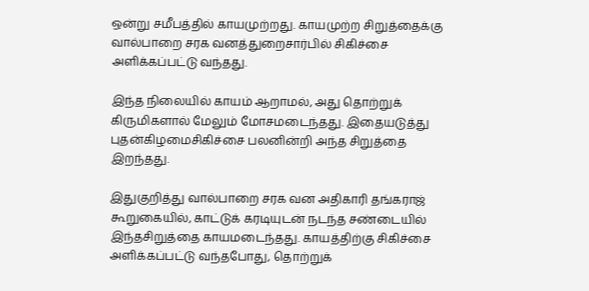ஒன்று சமீபத்தில் காயமுற்றது. காயமுற்ற சிறுத்தைக்கு வால்பாறை சரக வனத்துறைசார்பில் சிகிச்சை அளிக்கப்பட்டு வந்தது.

இந்த நிலையில் காயம் ஆறாமல், அது தொற்றுக் கிருமிகளால் மேலும் மோசமடைந்தது. இதையடுத்து புதன்கிழமைசிகிச்சை பலனின்றி அந்த சிறுத்தை இறந்தது.

இதுகுறித்து வால்பாறை சரக வன அதிகாரி தங்கராஜ் கூறுகையில், காட்டுக் கரடியுடன் நடந்த சண்டையில் இந்தசிறுத்தை காயமடைந்தது. காயத்திற்கு சிகிச்சை அளிக்கப்பட்டு வந்தபோது, தொற்றுக்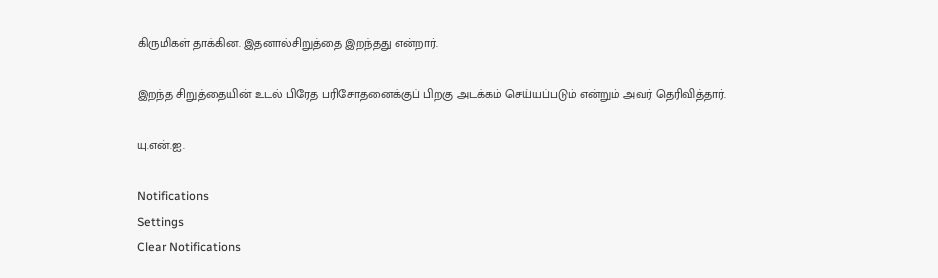கிருமிகள் தாக்கின. இதனால்சிறுத்தை இறந்தது என்றார்.

இறந்த சிறுத்தையின் உடல் பிரேத பரிசோதனைக்குப் பிறகு அடக்கம் செய்யப்படும் என்றும் அவர் தெரிவித்தார்.

யு.என்.ஐ.

Notifications
Settings
Clear Notifications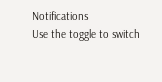Notifications
Use the toggle to switch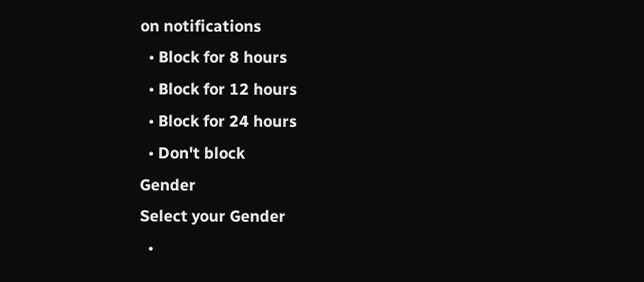on notifications
  • Block for 8 hours
  • Block for 12 hours
  • Block for 24 hours
  • Don't block
Gender
Select your Gender
  •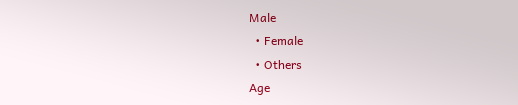Male
  • Female
  • Others
Age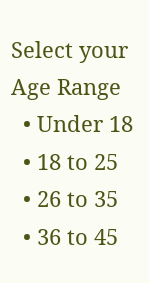Select your Age Range
  • Under 18
  • 18 to 25
  • 26 to 35
  • 36 to 45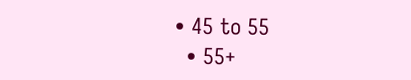• 45 to 55
  • 55+